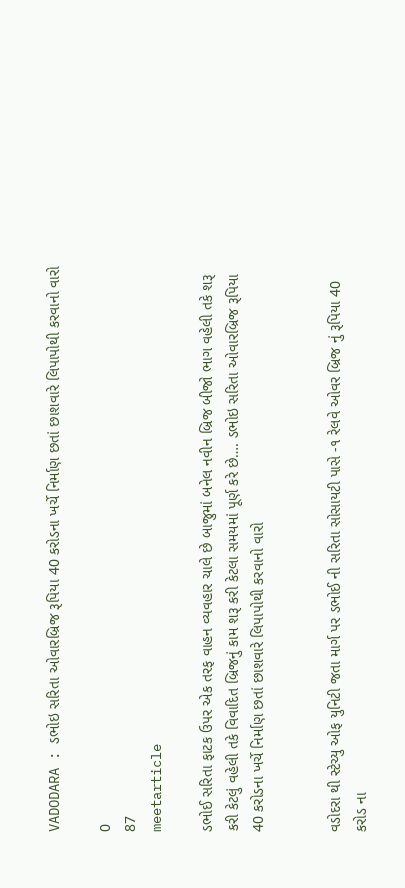VADODARA : ડભોઇ સરિતા ઓવારબ્રિજ રૂપિયા 40 કરોડના ખર્ચે નિર્માણ છતાં છાશવારે લિપાપોથી કરવાનો વારો

0
87
meetarticle

ડભોઈ સરિતા ફાટક ઉપર એક તરફ વાહન વ્યવહાર ચાલે છે બાજુમાં બનેલ નવીન બ્રિજ બીજો ભાગ વહેલી તકે શરૂ કરી કેટલું વહેલી તકે વિવાદિત બ્રિજનું કામ શરૂ કરી કેટલા સમયમાં પૂર્ણ કરે છે…. ડભોઇ સરિતા ઓવારબ્રિજ રૂપિયા 40 કરોડના ખર્ચે નિર્માણ છતાં છાશવારે લિપાપોથી કરવાનો વારો


વડોદરા થી સ્ટેચ્યુ ઓફ યુનિટી જતા માર્ગ પર ડભોઈ ની સરિતા સોસાયટી પાસે -૧ રેલવે ઓવર બ્રિજ નું રૂપિયા 40 કરોડ ના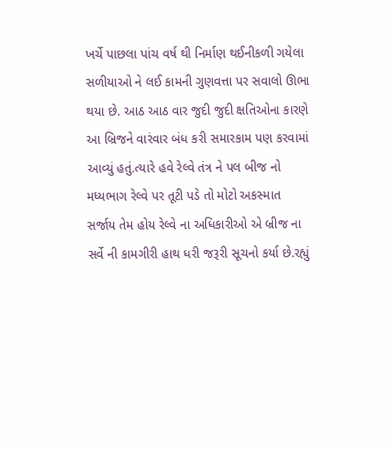ખર્ચે પાછલા પાંચ વર્ષ થી નિર્માણ થઈનીકળી ગયેલા સળીયાઓ ને લઈ કામની ગુણવત્તા પર સવાલો ઊભા થયા છે. આઠ આઠ વાર જુદી જુદી ક્ષતિઓના કારણે આ બ્રિજને વારંવાર બંધ કરી સમારકામ પણ કરવામાં આવ્યું હતું.ત્યારે હવે રેલ્વે તંત્ર ને પલ બીજ નો મધ્યભાગ રેલ્વે પર તૂટી પડે તો મોટો અકસ્માત સર્જાય તેમ હોય રેલ્વે ના અધિકારીઓ એ બ્રીજ ના સર્વે ની કામગીરી હાથ ધરી જરૂરી સૂચનો કર્યા છે.રહ્યું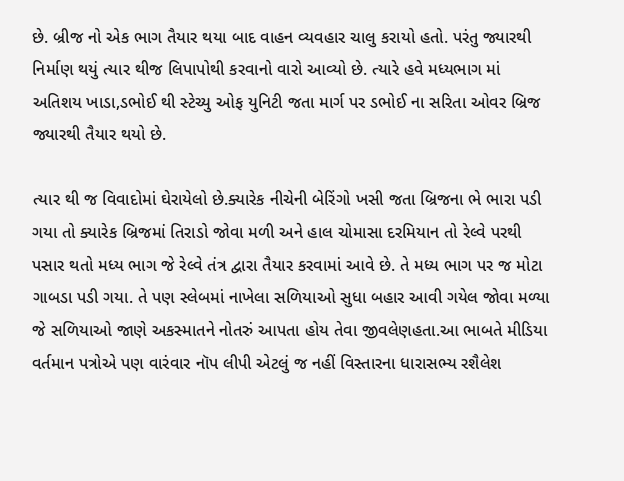છે. બ્રીજ નો એક ભાગ તૈયાર થયા બાદ વાહન વ્યવહાર ચાલુ કરાયો હતો. પરંતુ જ્યારથી નિર્માણ થયું ત્યાર થીજ લિપાપોથી કરવાનો વારો આવ્યો છે. ત્યારે હવે મધ્યભાગ માં અતિશય ખાડા,ડભોઈ થી સ્ટેચ્યુ ઓફ યુનિટી જતા માર્ગ પર ડભોઈ ના સરિતા ઓવર બ્રિજ જ્યારથી તૈયાર થયો છે.

ત્યાર થી જ વિવાદોમાં ઘેરાયેલો છે.ક્યારેક નીચેની બેરિંગો ખસી જતા બ્રિજના ભે ભારા પડી ગયા તો ક્યારેક બ્રિજમાં તિરાડો જોવા મળી અને હાલ ચોમાસા દરમિયાન તો રેલ્વે પરથી પસાર થતો મધ્ય ભાગ જે રેલ્વે તંત્ર દ્વારા તૈયાર કરવામાં આવે છે. તે મધ્ય ભાગ પર જ મોટા ગાબડા પડી ગયા. તે પણ સ્લેબમાં નાખેલા સળિયાઓ સુધા બહાર આવી ગયેલ જોવા મળ્યા જે સળિયાઓ જાણે અકસ્માતને નોતરું આપતા હોય તેવા જીવલેણહતા.આ ભાબતે મીડિયા વર્તમાન પત્રોએ પણ વારંવાર નૉપ લીપી એટલું જ નહીં વિસ્તારના ધારાસભ્ય રશૈલેશ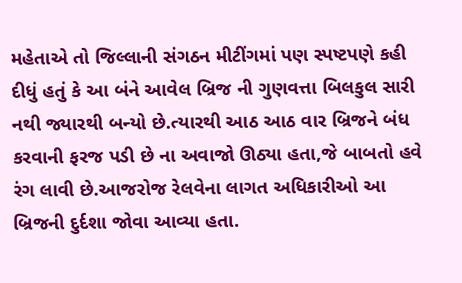મહેતાએ તો જિલ્લાની સંગઠન મીટીંગમાં પણ સ્પષ્ટપણે કહી દીધું હતું કે આ બંને આવેલ બ્રિજ ની ગુણવત્તા બિલકુલ સારી નથી જ્યારથી બન્યો છે.ત્યારથી આઠ આઠ વાર બ્રિજને બંધ કરવાની ફરજ પડી છે ના અવાજો ઊઠ્યા હતા,જે બાબતો હવે રંગ લાવી છે.આજરોજ રેલવેના લાગત અધિકારીઓ આ બ્રિજની દુર્દશા જોવા આવ્યા હતા.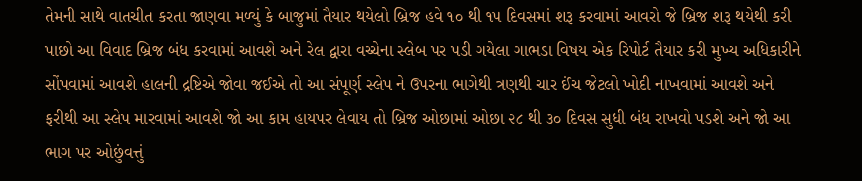તેમની સાથે વાતચીત કરતા જાણવા મળ્યું કે બાજુમાં તૈયાર થયેલો બ્રિજ હવે ૧૦ થી ૧૫ દિવસમાં શરૂ કરવામાં આવરો જે બ્રિજ શરૂ થયેથી કરી પાછો આ વિવાદ બ્રિજ બંધ કરવામાં આવશે અને રેલ દ્વારા વચ્ચેના સ્લેબ પર પડી ગયેલા ગાભડા વિષય એક રિપોર્ટ તૈયાર કરી મુખ્ય અધિકારીને સોંપવામાં આવશે હાલની દ્રષ્ટિએ જોવા જઈએ તો આ સંપૂર્ણ સ્લેપ ને ઉપરના ભાગેથી ત્રણથી ચાર ઈંચ જેટલો ખોદી નાખવામાં આવશે અને ફરીથી આ સ્લેપ મારવામાં આવશે જો આ કામ હાયપર લેવાય તો બ્રિજ ઓછામાં ઓછા ૨૮ થી ૩૦ દિવસ સુધી બંધ રાખવો પડશે અને જો આ ભાગ પર ઓછુંવત્તું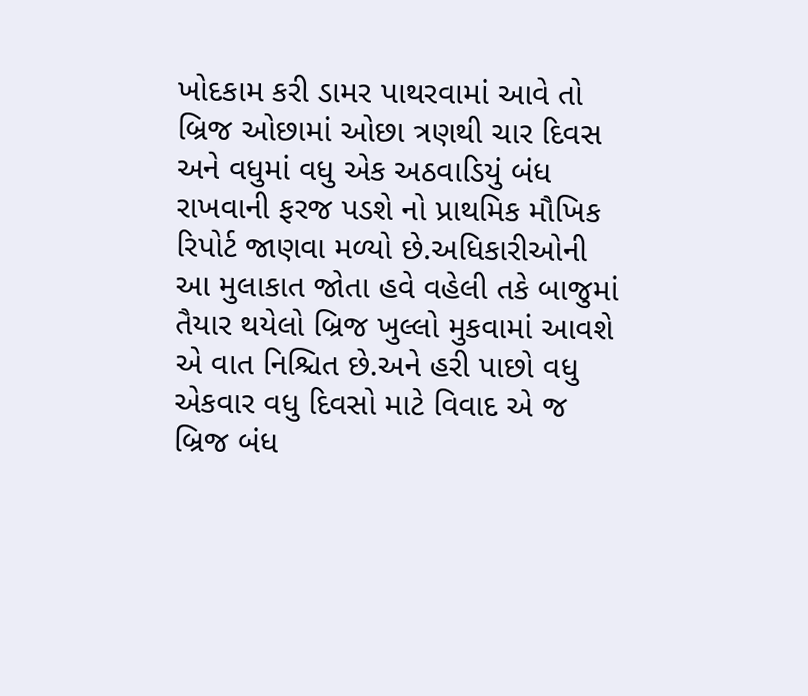ખોદકામ કરી ડામર પાથરવામાં આવે તો બ્રિજ ઓછામાં ઓછા ત્રણથી ચાર દિવસ અને વધુમાં વધુ એક અઠવાડિયું બંધ રાખવાની ફરજ પડશે નો પ્રાથમિક મૌખિક રિપોર્ટ જાણવા મળ્યો છે.અધિકારીઓની આ મુલાકાત જોતા હવે વહેલી તકે બાજુમાં તૈયાર થયેલો બ્રિજ ખુલ્લો મુકવામાં આવશે એ વાત નિશ્ચિત છે.અને હરી પાછો વધુ એકવાર વધુ દિવસો માટે વિવાદ એ જ બ્રિજ બંધ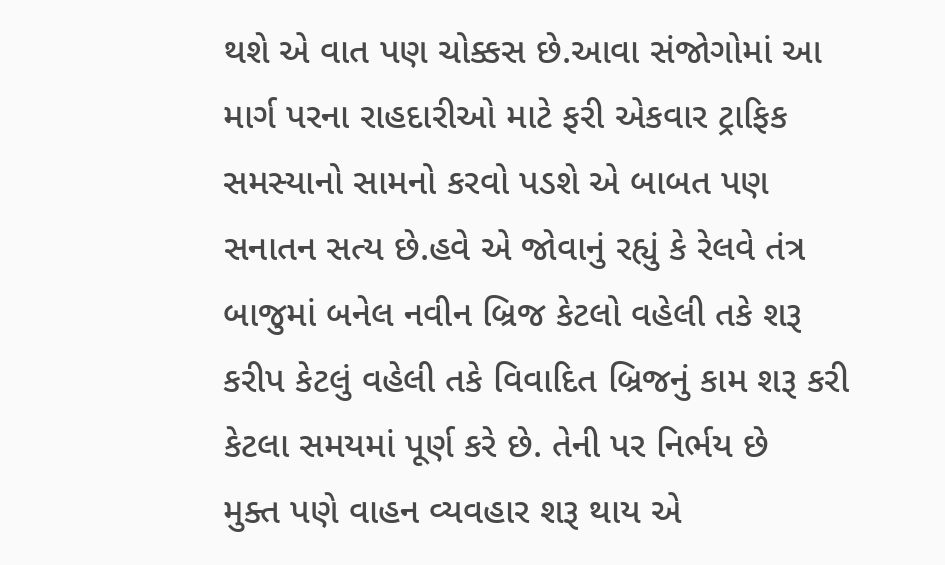થશે એ વાત પણ ચોક્કસ છે.આવા સંજોગોમાં આ માર્ગ પરના રાહદારીઓ માટે ફરી એકવાર ટ્રાફિક સમસ્યાનો સામનો કરવો પડશે એ બાબત પણ સનાતન સત્ય છે.હવે એ જોવાનું રહ્યું કે રેલવે તંત્ર બાજુમાં બનેલ નવીન બ્રિજ કેટલો વહેલી તકે શરૂ કરીપ કેટલું વહેલી તકે વિવાદિત બ્રિજનું કામ શરૂ કરી કેટલા સમયમાં પૂર્ણ કરે છે. તેની પર નિર્ભય છે
મુક્ત પણે વાહન વ્યવહાર શરૂ થાય એ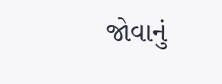જોવાનું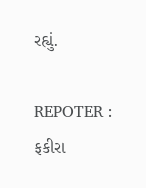રહ્યું.

REPOTER : ફકીરા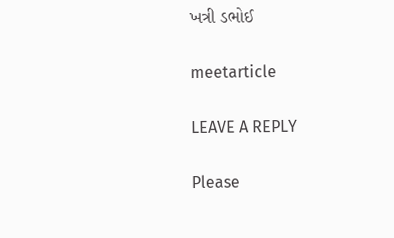ખત્રી ડભોઈ

meetarticle

LEAVE A REPLY

Please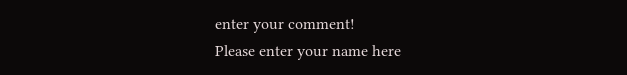enter your comment!
Please enter your name here